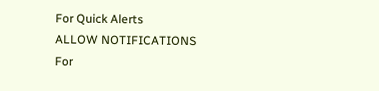For Quick Alerts
ALLOW NOTIFICATIONS
For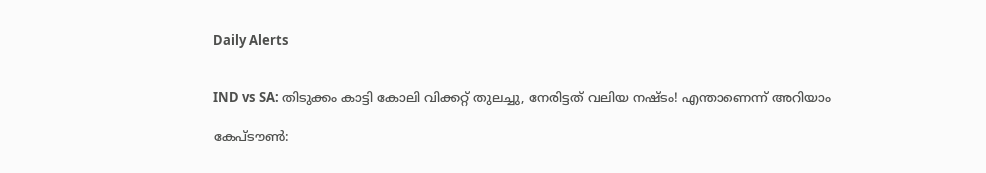Daily Alerts


IND vs SA: തിടുക്കം കാട്ടി കോലി വിക്കറ്റ് തുലച്ചു, നേരിട്ടത് വലിയ നഷ്ടം! എന്താണെന്ന് അറിയാം

കേപ്ടൗണ്‍: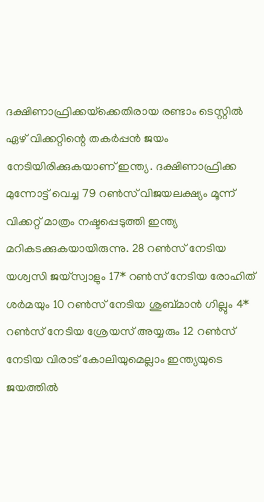ദക്ഷിണാഫ്രിക്കയ്‌ക്കെതിരായ രണ്ടാം ടെസ്റ്റില്‍ ഏഴ് വിക്കറ്റിന്റെ തകര്‍പ്പന്‍ ജയം നേടിയിരിക്കുകയാണ് ഇന്ത്യ. ദക്ഷിണാഫ്രിക്ക മുന്നോട്ട് വെച്ച 79 റണ്‍സ് വിജയലക്ഷ്യം മൂന്ന് വിക്കറ്റ് മാത്രം നഷ്ടപ്പെടുത്തി ഇന്ത്യ മറികടക്കുകയായിരുന്നു. 28 റണ്‍സ് നേടിയ യശ്വസി ജയ്‌സ്വാളും 17* റണ്‍സ് നേടിയ രോഹിത് ശര്‍മയും 10 റണ്‍സ് നേടിയ ശുബ്മാന്‍ ഗില്ലും 4* റണ്‍സ് നേടിയ ശ്രേയസ് അയ്യരും 12 റണ്‍സ് നേടിയ വിരാട് കോലിയുമെല്ലാം ഇന്ത്യയുടെ ജയത്തില്‍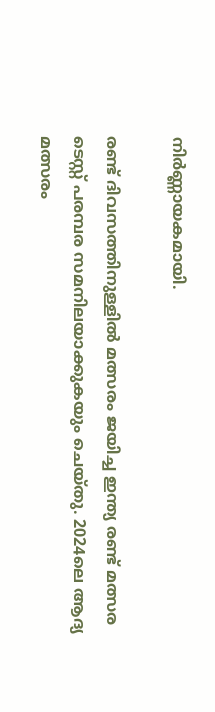നിര്‍ണ്ണായകമായി.

രണ്ട് ദിവസത്തിനുള്ളില്‍ മത്സരം ജയിച്ച ഇന്ത്യ രണ്ട് മത്സര ടെസ്റ്റ് പരമ്പര സമനിലയാക്കുകയും ചെയ്തു. 2024ലെ ആദ്യ മത്സരം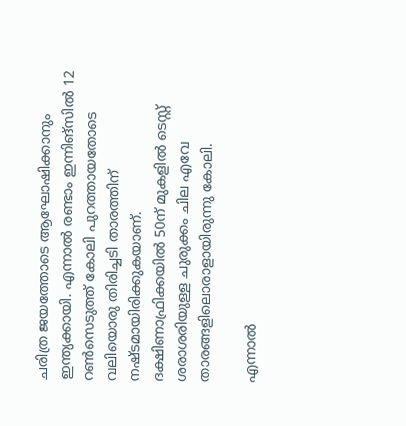ചരിത്ര ജയത്തോടെ ആഘോഷിക്കാനും ഇന്ത്യക്കായി. എന്നാല്‍ രണ്ടാം ഇന്നിങ്‌സില്‍ 12 റണ്‍സെടുത്ത് കോലി പുറത്തായതോടെ വലിയൊരു തിരിച്ചടി താരത്തിന് നഷ്ടമായിരിക്കുകയാണ്. ദക്ഷിണാഫ്രിക്കയില്‍ 50ന് മുകളില്‍ ടെസ്റ്റ് ശരാശരിയുള്ള ചുരുക്കം ചില എവേ താരങ്ങളിലൊരാളായിരുന്നു കോലി.

എന്നാല്‍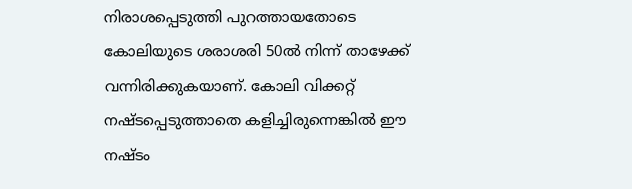നിരാശപ്പെടുത്തി പുറത്തായതോടെ കോലിയുടെ ശരാശരി 50ല്‍ നിന്ന് താഴേക്ക് വന്നിരിക്കുകയാണ്. കോലി വിക്കറ്റ് നഷ്ടപ്പെടുത്താതെ കളിച്ചിരുന്നെങ്കില്‍ ഈ നഷ്ടം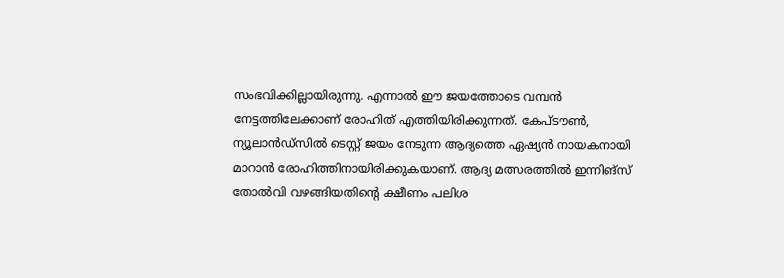സംഭവിക്കില്ലായിരുന്നു. എന്നാല്‍ ഈ ജയത്തോടെ വമ്പന്‍ നേട്ടത്തിലേക്കാണ് രോഹിത് എത്തിയിരിക്കുന്നത്. കേപ്ടൗണ്‍, ന്യൂലാന്‍ഡ്‌സില്‍ ടെസ്റ്റ് ജയം നേടുന്ന ആദ്യത്തെ ഏഷ്യന്‍ നായകനായി മാറാന്‍ രോഹിത്തിനായിരിക്കുകയാണ്. ആദ്യ മത്സരത്തില്‍ ഇന്നിങ്‌സ് തോല്‍വി വഴങ്ങിയതിന്റെ ക്ഷീണം പലിശ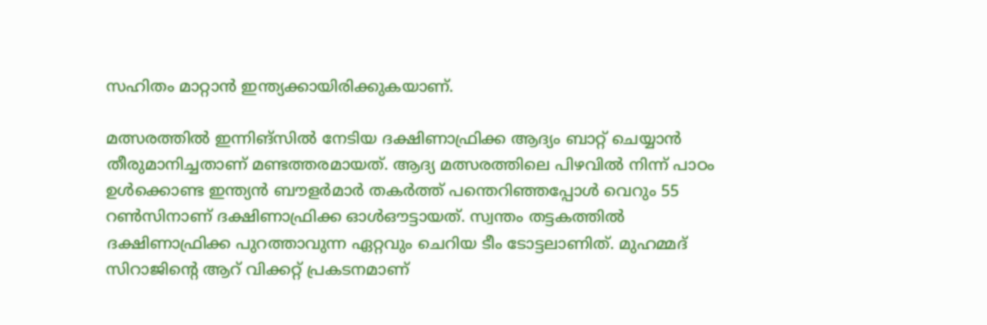സഹിതം മാറ്റാന്‍ ഇന്ത്യക്കായിരിക്കുകയാണ്.

മത്സരത്തില്‍ ഇന്നിങ്‌സില്‍ നേടിയ ദക്ഷിണാഫ്രിക്ക ആദ്യം ബാറ്റ് ചെയ്യാന്‍ തീരുമാനിച്ചതാണ് മണ്ടത്തരമായത്. ആദ്യ മത്സരത്തിലെ പിഴവില്‍ നിന്ന് പാഠം ഉള്‍ക്കൊണ്ട ഇന്ത്യന്‍ ബൗളര്‍മാര്‍ തകര്‍ത്ത് പന്തെറിഞ്ഞപ്പോള്‍ വെറും 55 റണ്‍സിനാണ് ദക്ഷിണാഫ്രിക്ക ഓള്‍ഔട്ടായത്. സ്വന്തം തട്ടകത്തില്‍ ദക്ഷിണാഫ്രിക്ക പുറത്താവുന്ന ഏറ്റവും ചെറിയ ടീം ടോട്ടലാണിത്. മുഹമ്മദ് സിറാജിന്റെ ആറ് വിക്കറ്റ് പ്രകടനമാണ്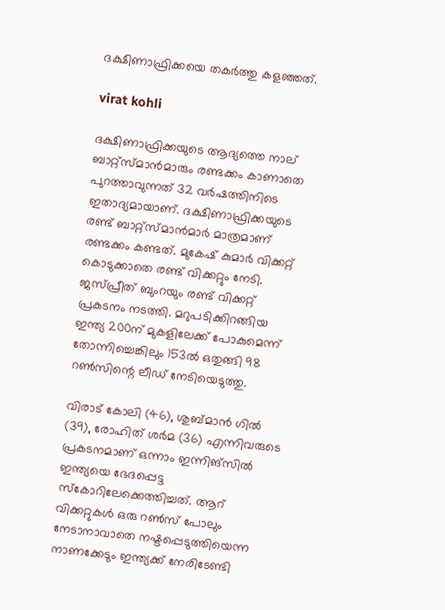ദക്ഷിണാഫ്രിക്കയെ തകര്‍ത്തു കളഞ്ഞത്.

virat kohli

ദക്ഷിണാഫ്രിക്കയുടെ ആദ്യത്തെ നാല് ബാറ്റ്‌സ്മാന്‍മാരും രണ്ടക്കം കാണാതെ പുറത്താവുന്നത് 32 വര്‍ഷത്തിനിടെ ഇതാദ്യമായാണ്. ദക്ഷിണാഫ്രിക്കയുടെ രണ്ട് ബാറ്റ്‌സ്മാന്‍മാര്‍ മാത്രമാണ് രണ്ടക്കം കണ്ടത്. മുകേഷ് കുമാര്‍ വിക്കറ്റ് കൊടുക്കാതെ രണ്ട് വിക്കറ്റും നേടി. ജസ്പ്രീത് ബുംറയും രണ്ട് വിക്കറ്റ് പ്രകടനം നടത്തി. മറുപടിക്കിറങ്ങിയ ഇന്ത്യ 200ന് മുകളിലേക്ക് പോകുമെന്ന് തോന്നിച്ചെങ്കിലും 153ല്‍ ഒതുങ്ങി 98 റണ്‍സിന്റെ ലീഡ് നേടിയെടുത്തു.

വിരാട് കോലി (46), ശുബ്മാന്‍ ഗില്‍ (39), രോഹിത് ശര്‍മ (36) എന്നിവരുടെ പ്രകടനമാണ് ഒന്നാം ഇന്നിങ്‌സില്‍ ഇന്ത്യയെ ഭേദപ്പെട്ട സ്‌കോറിലേക്കെത്തിച്ചത്. ആറ് വിക്കറ്റുകള്‍ ഒരു റണ്‍സ് പോലും നേടാനാവാതെ നഷ്ടപ്പെടുത്തിയെന്ന നാണക്കേടും ഇന്ത്യക്ക് നേരിടേണ്ടി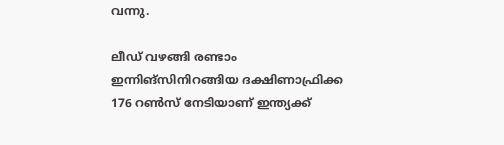വന്നു.

ലീഡ് വഴങ്ങി രണ്ടാം ഇന്നിങ്‌സിനിറങ്ങിയ ദക്ഷിണാഫ്രിക്ക 176 റണ്‍സ് നേടിയാണ് ഇന്ത്യക്ക്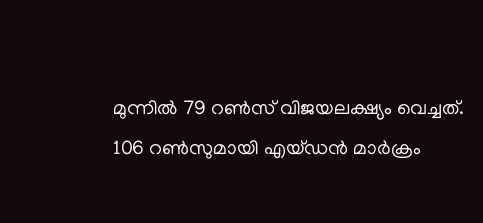മുന്നില്‍ 79 റണ്‍സ് വിജയലക്ഷ്യം വെച്ചത്. 106 റണ്‍സുമായി എയ്ഡന്‍ മാര്‍ക്രം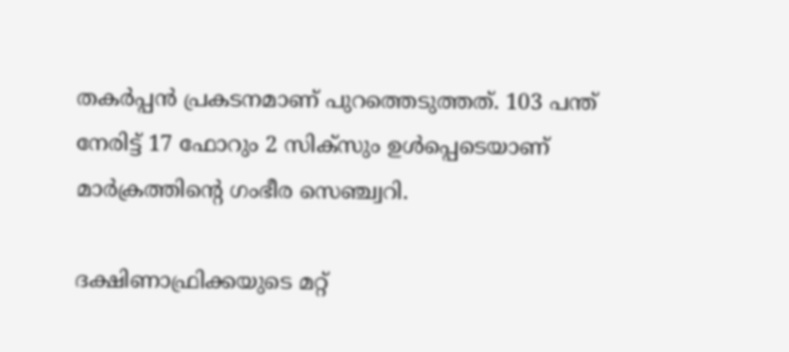തകര്‍പ്പന്‍ പ്രകടനമാണ് പുറത്തെടുത്തത്. 103 പന്ത് നേരിട്ട് 17 ഫോറും 2 സിക്‌സും ഉള്‍പ്പെടെയാണ് മാര്‍ക്രത്തിന്റെ ഗംഭീര സെഞ്ച്വറി.

ദക്ഷിണാഫ്രിക്കയുടെ മറ്റ്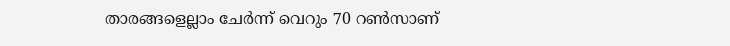താരങ്ങളെല്ലാം ചേര്‍ന്ന് വെറും 70 റണ്‍സാണ്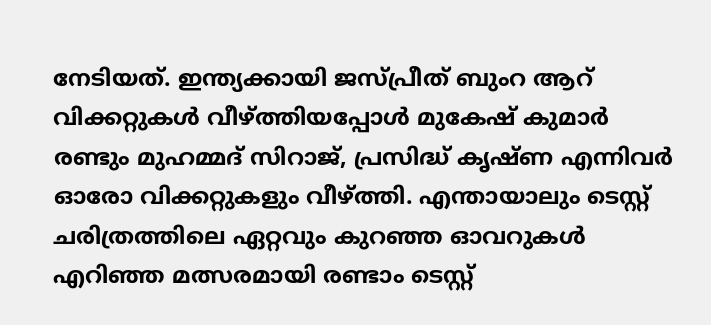നേടിയത്. ഇന്ത്യക്കായി ജസ്പ്രീത് ബുംറ ആറ് വിക്കറ്റുകള്‍ വീഴ്ത്തിയപ്പോള്‍ മുകേഷ് കുമാര്‍ രണ്ടും മുഹമ്മദ് സിറാജ്, പ്രസിദ്ധ് കൃഷ്ണ എന്നിവര്‍ ഓരോ വിക്കറ്റുകളും വീഴ്ത്തി. എന്തായാലും ടെസ്റ്റ് ചരിത്രത്തിലെ ഏറ്റവും കുറഞ്ഞ ഓവറുകള്‍ എറിഞ്ഞ മത്സരമായി രണ്ടാം ടെസ്റ്റ്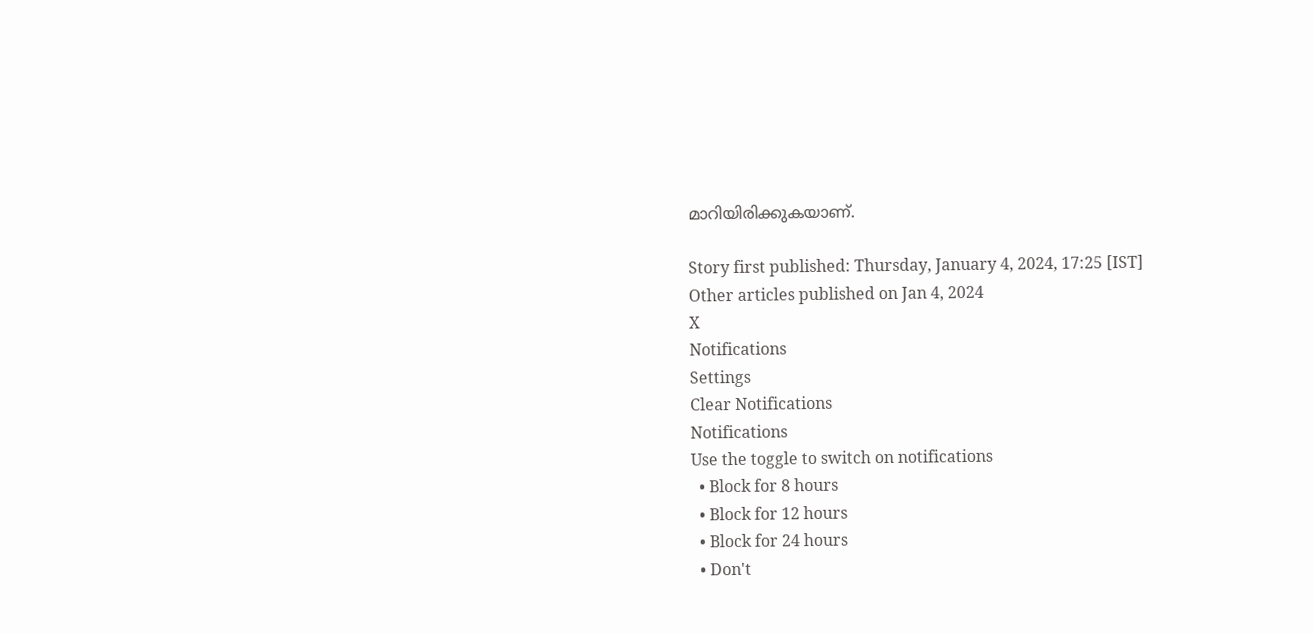മാറിയിരിക്കുകയാണ്.

Story first published: Thursday, January 4, 2024, 17:25 [IST]
Other articles published on Jan 4, 2024
X
Notifications
Settings
Clear Notifications
Notifications
Use the toggle to switch on notifications
  • Block for 8 hours
  • Block for 12 hours
  • Block for 24 hours
  • Don't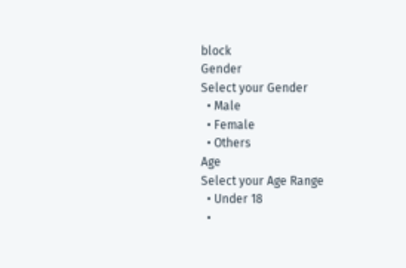block
Gender
Select your Gender
  • Male
  • Female
  • Others
Age
Select your Age Range
  • Under 18
  •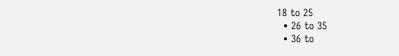18 to 25
  • 26 to 35
  • 36 to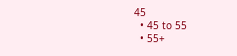45
  • 45 to 55
  • 55+